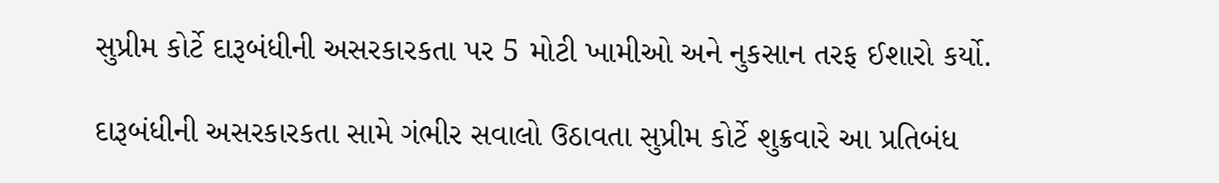સુપ્રીમ કોર્ટે દારૂબંધીની અસરકારકતા પર 5 મોટી ખામીઓ અને નુકસાન તરફ ઈશારો કર્યો.

દારૂબંધીની અસરકારકતા સામે ગંભીર સવાલો ઉઠાવતા સુપ્રીમ કોર્ટે શુક્રવારે આ પ્રતિબંધ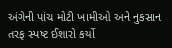અંગેની પાંચ મોટી ખામીઓ અને નુકસાન તરફ સ્પષ્ટ ઈશારો કર્યો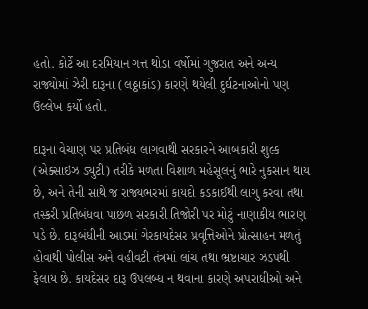હતો. કોર્ટે આ દરમિયાન ગત્ત થોડા વર્ષોમાં ગુજરાત અને અન્ય રાજ્યોમાં ઝેરી દારૂના (લઠ્ઠાકાંડ) કારણે થયેલી દુર્ઘટનાઓનો પણ ઉલ્લેખ કર્યો હતો.

દારૂના વેચાણ પર પ્રતિબંધ લાગવાથી સરકારને આબકારી શુલ્ક (એક્સાઇઝ ડ્યુટી) તરીકે મળતા વિશાળ મહેસૂલનું ભારે નુકસાન થાય છે, અને તેની સાથે જ રાજ્યભરમાં કાયદો કડકાઈથી લાગુ કરવા તથા તસ્કરી પ્રતિબંધવા પાછળ સરકારી તિજોરી પર મોટું નાણાકીય ભારણ પડે છે. દારૂબંધીની આડમાં ગેરકાયદેસર પ્રવૃત્તિઓને પ્રોત્સાહન મળતું હોવાથી પોલીસ અને વહીવટી તંત્રમાં લાંચ તથા ભ્રષ્ટાચાર ઝડપથી ફેલાય છે. કાયદેસર દારૂ ઉપલબ્ધ ન થવાના કારણે અપરાધીઓ અને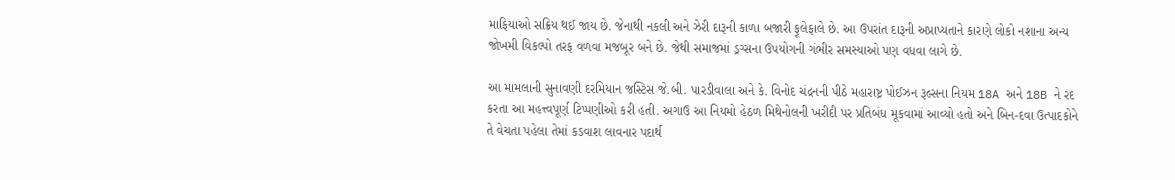માફિયાઓ સક્રિય થઈ જાય છે. જેનાથી નકલી અને ઝેરી દારૂની કાળા બજારી ફૂલેફાલે છે. આ ઉપરાંત દારૂની અપ્રાપ્યતાને કારણે લોકો નશાના અન્ય જોખમી વિકલ્પો તરફ વળવા મજબૂર બને છે. જેથી સમાજમાં ડ્રગ્સના ઉપયોગની ગંભીર સમસ્યાઓ પણ વધવા લાગે છે.

આ મામલાની સુનાવણી દરમિયાન જસ્ટિસ જે.બી. પારડીવાલા અને કે. વિનોદ ચંદ્રનની પીઠે મહારાષ્ટ્ર પોઈઝન રૂલ્સના નિયમ 18A અને 18B ને રદ કરતા આ મહત્ત્વપૂર્ણ ટિપ્પણીઓ કરી હતી. અગાઉ આ નિયમો હેઠળ મિથેનોલની ખરીદી પર પ્રતિબંધ મૂકવામાં આવ્યો હતો અને બિન-દવા ઉત્પાદકોને તે વેચતા પહેલા તેમાં કડવાશ લાવનાર પદાર્થ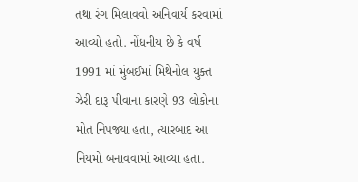તથા રંગ મિલાવવો અનિવાર્ય કરવામાં આવ્યો હતો. નોંધનીય છે કે વર્ષ 1991 માં મુંબઈમાં મિથેનોલ યુક્ત ઝેરી દારૂ પીવાના કારણે 93 લોકોના મોત નિપજ્યા હતા, ત્યારબાદ આ નિયમો બનાવવામાં આવ્યા હતા.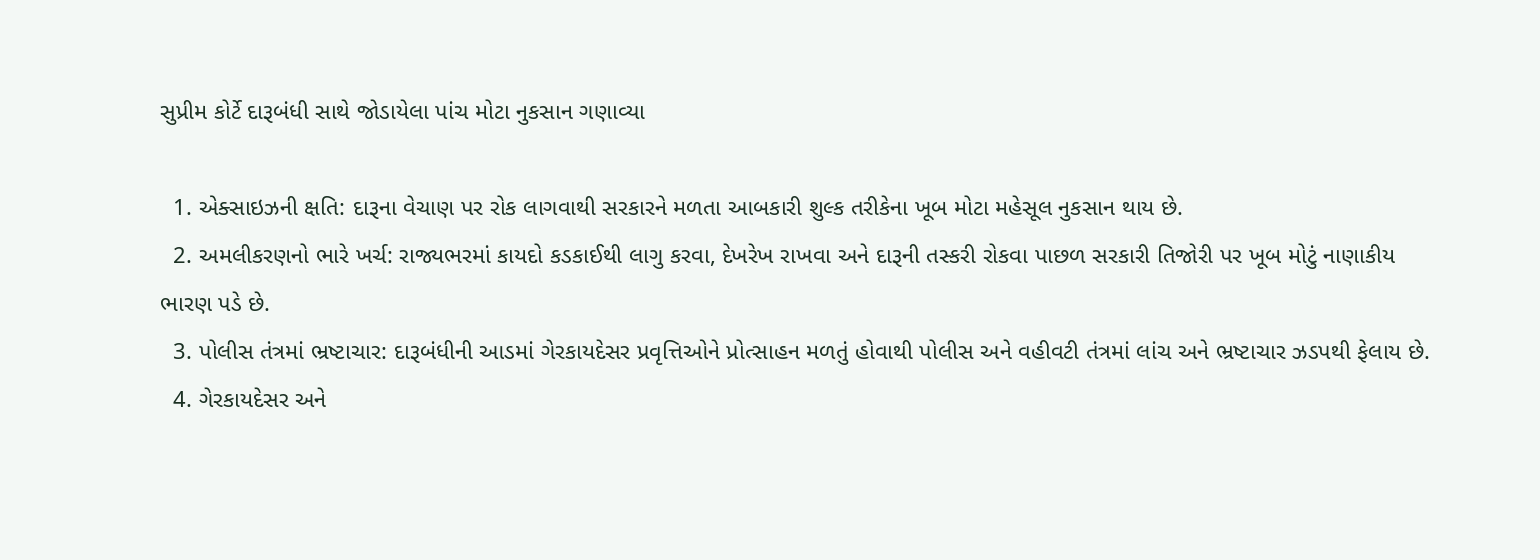સુપ્રીમ કોર્ટે દારૂબંધી સાથે જોડાયેલા પાંચ મોટા નુકસાન ગણાવ્યા

  1. એક્સાઇઝની ક્ષતિ: દારૂના વેચાણ પર રોક લાગવાથી સરકારને મળતા આબકારી શુલ્ક તરીકેના ખૂબ મોટા મહેસૂલ નુકસાન થાય છે.
  2. અમલીકરણનો ભારે ખર્ચ: રાજ્યભરમાં કાયદો કડકાઈથી લાગુ કરવા, દેખરેખ રાખવા અને દારૂની તસ્કરી રોકવા પાછળ સરકારી તિજોરી પર ખૂબ મોટું નાણાકીય ભારણ પડે છે.
  3. પોલીસ તંત્રમાં ભ્રષ્ટાચાર: દારૂબંધીની આડમાં ગેરકાયદેસર પ્રવૃત્તિઓને પ્રોત્સાહન મળતું હોવાથી પોલીસ અને વહીવટી તંત્રમાં લાંચ અને ભ્રષ્ટાચાર ઝડપથી ફેલાય છે.
  4. ગેરકાયદેસર અને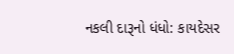નકલી દારૂનો ધંધો: કાયદેસર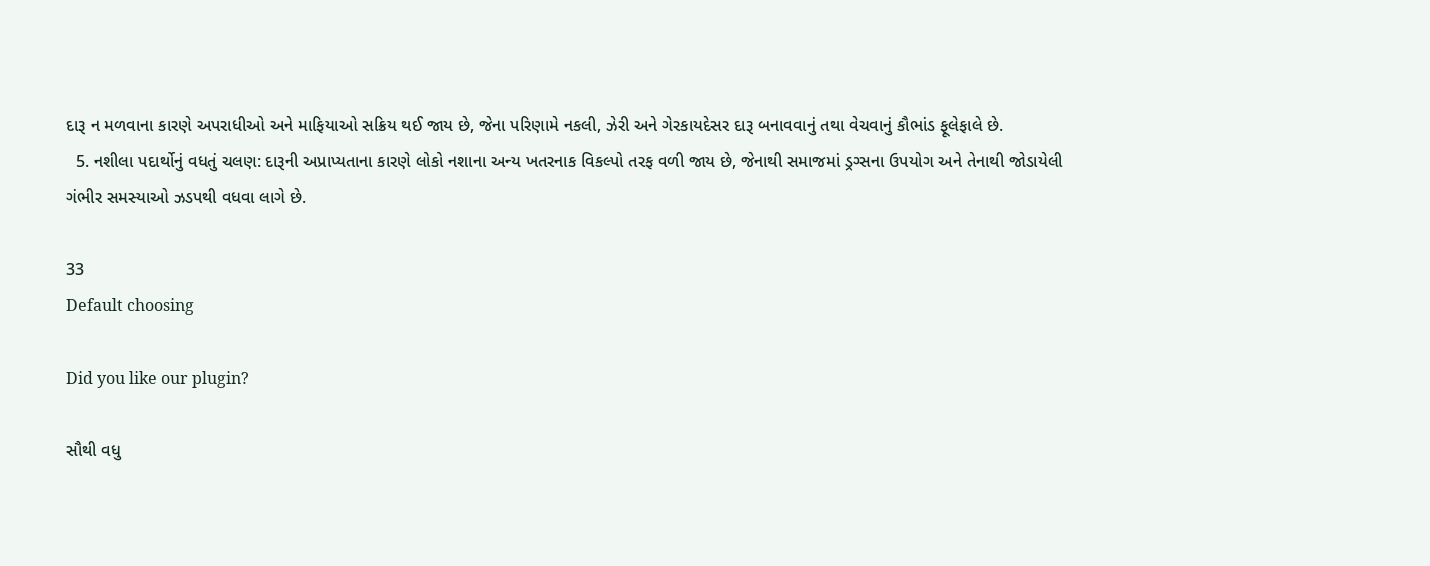દારૂ ન મળવાના કારણે અપરાધીઓ અને માફિયાઓ સક્રિય થઈ જાય છે, જેના પરિણામે નકલી, ઝેરી અને ગેરકાયદેસર દારૂ બનાવવાનું તથા વેચવાનું કૌભાંડ ફૂલેફાલે છે.
  5. નશીલા પદાર્થોનું વધતું ચલણ: દારૂની અપ્રાપ્યતાના કારણે લોકો નશાના અન્ય ખતરનાક વિકલ્પો તરફ વળી જાય છે, જેનાથી સમાજમાં ડ્રગ્સના ઉપયોગ અને તેનાથી જોડાયેલી ગંભીર સમસ્યાઓ ઝડપથી વધવા લાગે છે.

33
Default choosing

Did you like our plugin?

સૌથી વધુ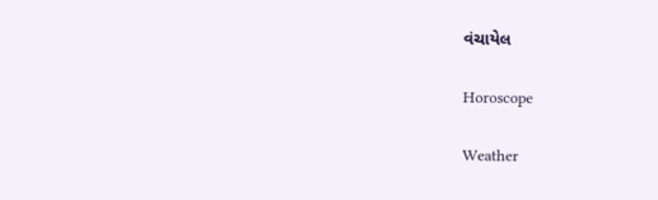વંચાયેલ

Horoscope

Weather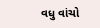વધુ વાંચો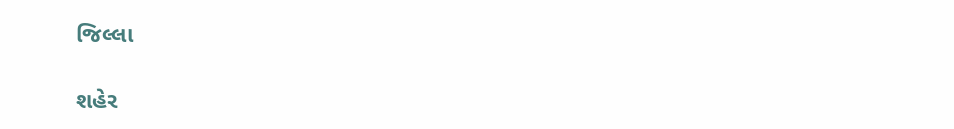જિલ્લા

શહેર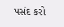પસંદ કરો